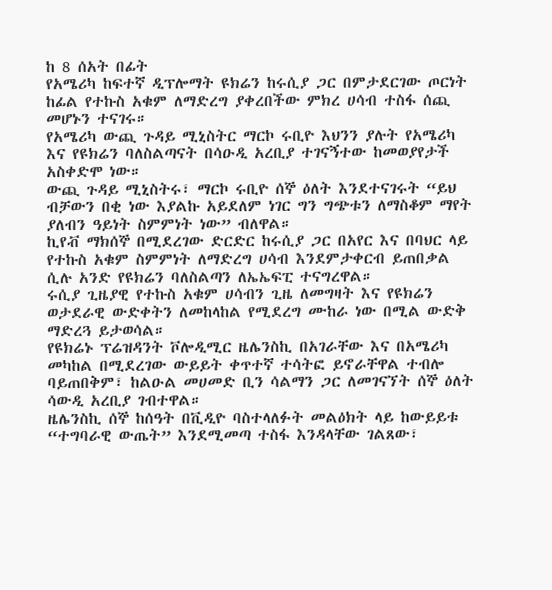ከ 8 ሰአት በፊት
የአሜሪካ ከፍተኛ ዲፕሎማት ዩክሬን ከሩሲያ ጋር በምታደርገው ጦርነት ከፊል የተኩስ አቁም ለማድረግ ያቀረበችው ምክረ ሀሳብ ተስፋ ሰጪ መሆኑን ተናገሩ።
የአሜሪካ ውጪ ጉዳይ ሚኒስትር ማርኮ ሩቢዮ እህንን ያሉት የአሜሪካ እና የዩክሬን ባለስልጣናት በሳዑዲ አረቢያ ተገናኝተው ከመወያየታች አስቀድሞ ነው።
ውጪ ጉዳይ ሚኒስትሩ፣ ማርኮ ሩቢዮ ሰኞ ዕለት እንደተናገሩት “ይህ ብቻውን በቂ ነው እያልኩ አይደለም ነገር ግን ግጭቱን ለማስቆም ማየት ያለብን ዓይነት ስምምነት ነው” ብለዋል።
ኪየቭ ማክሰኞ በሚደረገው ድርድር ከሩሲያ ጋር በአየር እና በባህር ላይ የተኩስ አቁም ስምምነት ለማድረግ ሀሳብ እንደምታቀርብ ይጠበቃል ሲሉ አንድ የዩክሬን ባለስልጣን ለኤኤፍፒ ተናግረዋል።
ሩሲያ ጊዜያዊ የተኩስ አቁም ሀሳብን ጊዜ ለመግዛት እና የዩክሬን ወታደራዊ ውድቀትን ለመከላከል የሚደረግ ሙከራ ነው በሚል ውድቅ ማድረጓ ይታወሳል።
የዩክሬኑ ፕሬዝዳንት ቮሎዲሚር ዜሌንስኪ በአገራቸው እና በአሜሪካ መካከል በሚደረገው ውይይት ቀጥተኛ ተሳትፎ ይኖራቸዋል ተብሎ ባይጠበቅም፣ ከልዑል መሀመድ ቢን ሳልማን ጋር ለመገናኘት ሰኞ ዕለት ሳውዲ አረቢያ ገብተዋል።
ዜሌንስኪ ሰኞ ከሰዓት በቪዲዮ ባስተላለፉት መልዕክት ላይ ከውይይቱ “ተግባራዊ ውጤት” እንደሚመጣ ተስፋ እንዳላቸው ገልጸው፣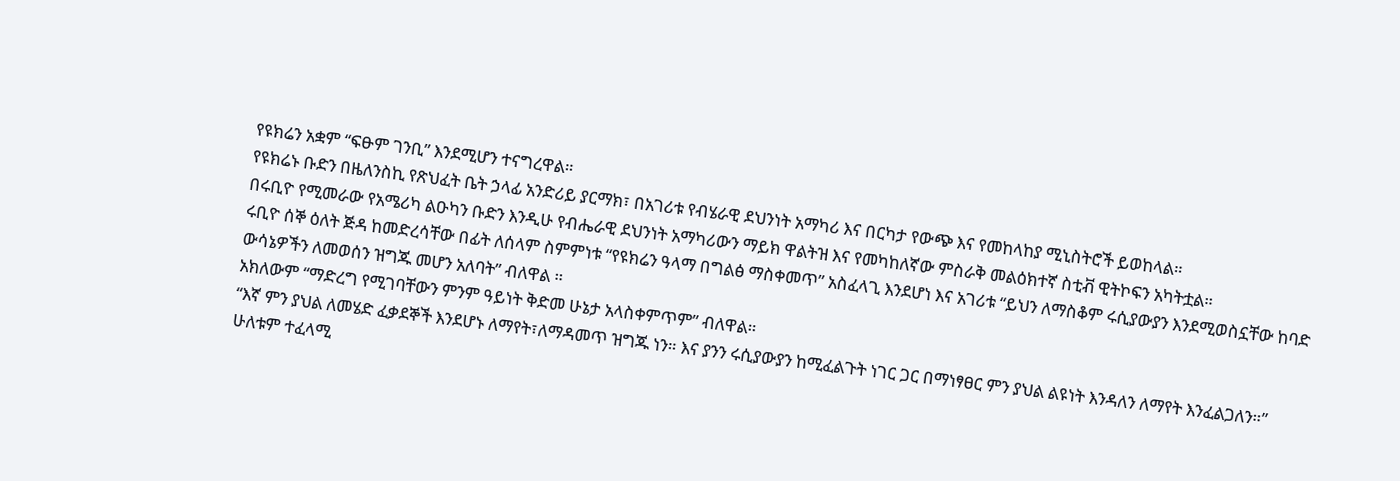የዩክሬን አቋም “ፍፁም ገንቢ” እንደሚሆን ተናግረዋል።
የዩክሬኑ ቡድን በዜለንስኪ የጽህፈት ቤት ኃላፊ አንድሪይ ያርማክ፣ በአገሪቱ የብሄራዊ ደህንነት አማካሪ እና በርካታ የውጭ እና የመከላከያ ሚኒስትሮች ይወከላል።
በሩቢዮ የሚመራው የአሜሪካ ልዑካን ቡድን እንዲሁ የብሔራዊ ደህንነት አማካሪውን ማይክ ዋልትዝ እና የመካከለኛው ምስራቅ መልዕክተኛ ስቲቭ ዊትኮፍን አካትቷል።
ሩቢዮ ሰኞ ዕለት ጅዳ ከመድረሳቸው በፊት ለሰላም ስምምነቱ “የዩክሬን ዓላማ በግልፅ ማስቀመጥ” አስፈላጊ እንደሆነ እና አገሪቱ “ይህን ለማስቆም ሩሲያውያን እንደሚወስኗቸው ከባድ ውሳኔዎችን ለመወሰን ዝግጁ መሆን አለባት” ብለዋል ።
አክለውም “ማድረግ የሚገባቸውን ምንም ዓይነት ቅድመ ሁኔታ አላስቀምጥም” ብለዋል።
“እኛ ምን ያህል ለመሄድ ፈቃደኞች እንደሆኑ ለማየት፣ለማዳመጥ ዝግጁ ነን። እና ያንን ሩሲያውያን ከሚፈልጉት ነገር ጋር በማነፃፀር ምን ያህል ልዩነት እንዳለን ለማየት እንፈልጋለን።”
ሁለቱም ተፈላሚ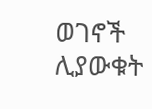ወገኖች ሊያውቁት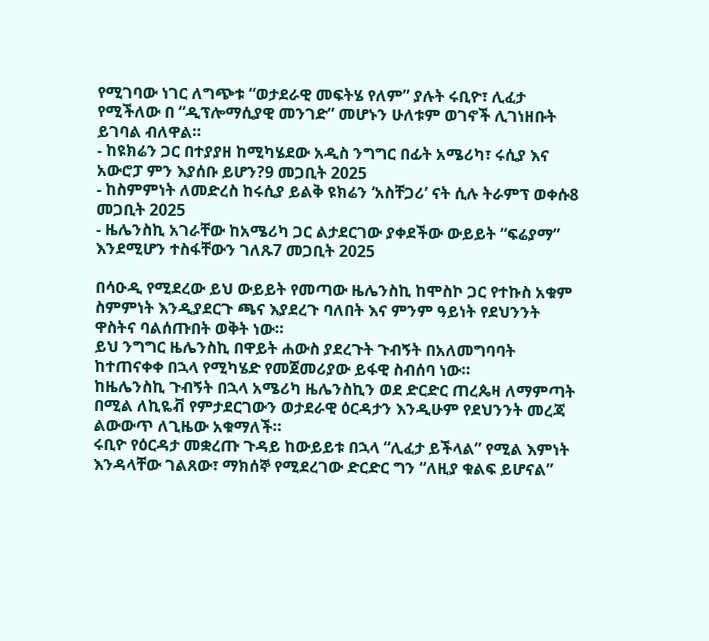የሚገባው ነገር ለግጭቱ “ወታደራዊ መፍትሄ የለም” ያሉት ሩቢዮ፣ ሊፈታ የሚችለው በ “ዲፕሎማሲያዊ መንገድ” መሆኑን ሁለቱም ወገኖች ሊገነዘቡት ይገባል ብለዋል።
- ከዩክሬን ጋር በተያያዘ ከሚካሄደው አዲስ ንግግር በፊት አሜሪካ፣ ሩሲያ እና አውሮፓ ምን እያሰቡ ይሆን?9 መጋቢት 2025
- ከስምምነት ለመድረስ ከሩሲያ ይልቅ ዩክሬን ‘አስቸጋሪ’ ናት ሲሉ ትራምፕ ወቀሱ8 መጋቢት 2025
- ዜሌንስኪ አገራቸው ከአሜሪካ ጋር ልታደርገው ያቀደችው ውይይት “ፍሬያማ” እንደሚሆን ተስፋቸውን ገለጹ7 መጋቢት 2025

በሳዑዲ የሚደረው ይህ ውይይት የመጣው ዜሌንስኪ ከሞስኮ ጋር የተኩስ አቁም ስምምነት እንዲያደርጉ ጫና እያደረጉ ባለበት እና ምንም ዓይነት የደህንንት ዋስትና ባልሰጡበት ወቅት ነው።
ይህ ንግግር ዜሌንስኪ በዋይት ሐውስ ያደረጉት ጉብኝት በአለመግባባት ከተጠናቀቀ በኋላ የሚካሄድ የመጀመሪያው ይፋዊ ስብሰባ ነው።
ከዜሌንስኪ ጉብኝት በኋላ አሜሪካ ዜሌንስኪን ወደ ድርድር ጠረጴዛ ለማምጣት በሚል ለኪዬቭ የምታደርገውን ወታደራዊ ዕርዳታን እንዲሁም የደህንንት መረጃ ልውውጥ ለጊዜው አቁማለች።
ሩቢዮ የዕርዳታ መቋረጡ ጉዳይ ከውይይቱ በኋላ “ሊፈታ ይችላል” የሚል እምነት እንዳላቸው ገልጸው፣ ማክሰኞ የሚደረገው ድርድር ግን “ለዚያ ቁልፍ ይሆናል”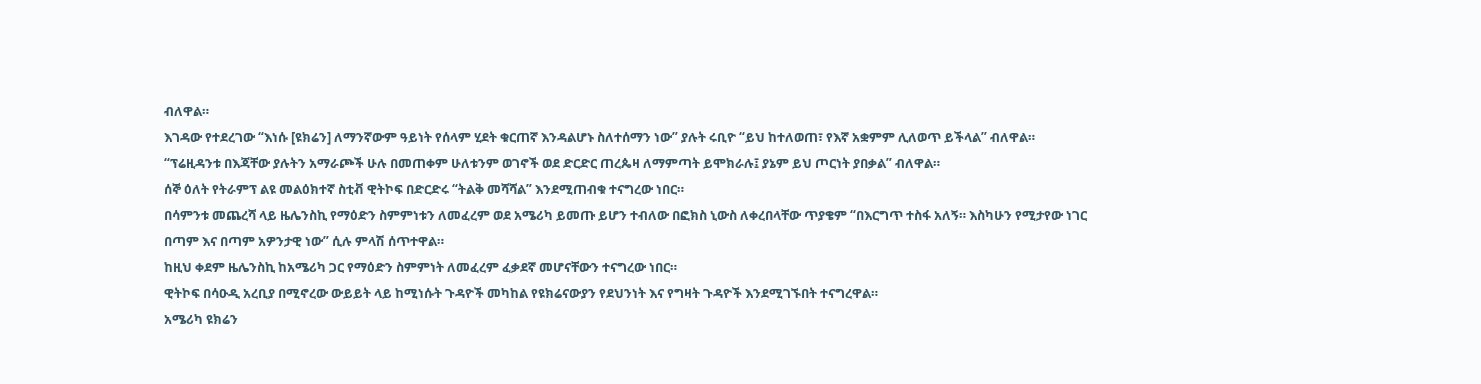ብለዋል።
እገዳው የተደረገው “እነሱ [ዩክሬን] ለማንኛውም ዓይነት የሰላም ሂደት ቁርጠኛ እንዳልሆኑ ስለተሰማን ነው” ያሉት ሩቢዮ “ይህ ከተለወጠ፣ የእኛ አቋምም ሊለወጥ ይችላል” ብለዋል።
“ፕሬዚዳንቱ በእጃቸው ያሉትን አማራጮች ሁሉ በመጠቀም ሁለቱንም ወገኖች ወደ ድርድር ጠረጴዛ ለማምጣት ይሞክራሉ፤ ያኔም ይህ ጦርነት ያበቃል” ብለዋል።
ሰኞ ዕለት የትራምፕ ልዩ መልዕክተኛ ስቲቭ ዊትኮፍ በድርድሩ “ትልቅ መሻሻል” እንደሚጠብቁ ተናግረው ነበር።
በሳምንቱ መጨረሻ ላይ ዜሌንስኪ የማዕድን ስምምነቱን ለመፈረም ወደ አሜሪካ ይመጡ ይሆን ተብለው በፎክስ ኒውስ ለቀረበላቸው ጥያቄም “በእርግጥ ተስፋ አለኝ። እስካሁን የሚታየው ነገር በጣም እና በጣም አዎንታዊ ነው” ሲሉ ምላሽ ሰጥተዋል።
ከዚህ ቀደም ዜሌንስኪ ከአሜሪካ ጋር የማዕድን ስምምነት ለመፈረም ፈቃደኛ መሆናቸውን ተናግረው ነበር።
ዊትኮፍ በሳዑዲ አረቢያ በሚኖረው ውይይት ላይ ከሚነሱት ጉዳዮች መካከል የዩክሬናውያን የደህንነት እና የግዛት ጉዳዮች እንደሚገኙበት ተናግረዋል።
አሜሪካ ዩክሬን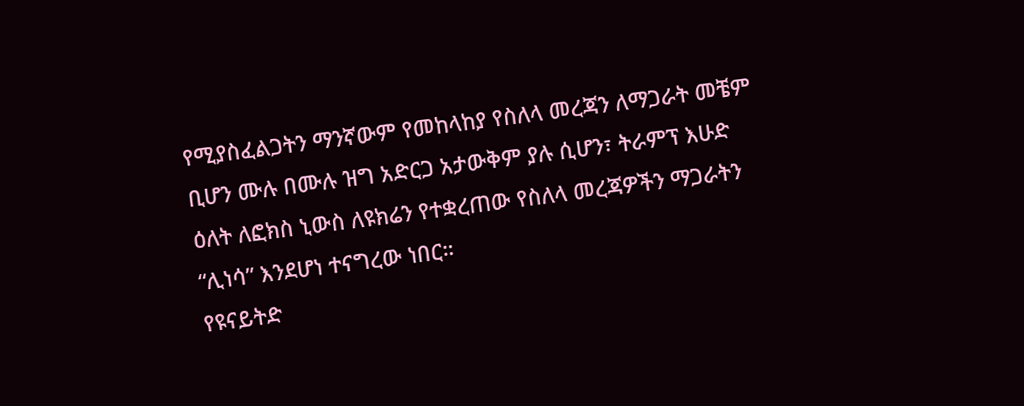የሚያስፈልጋትን ማንኛውም የመከላከያ የስለላ መረጃን ለማጋራት መቼም ቢሆን ሙሉ በሙሉ ዝግ አድርጋ አታውቅም ያሉ ሲሆን፣ ትራምፕ እሁድ ዕለት ለፎክስ ኒውስ ለዩክሬን የተቋረጠው የስለላ መረጃዎችን ማጋራትን “ሊነሳ” እንደሆነ ተናግረው ነበር።
የዩናይትድ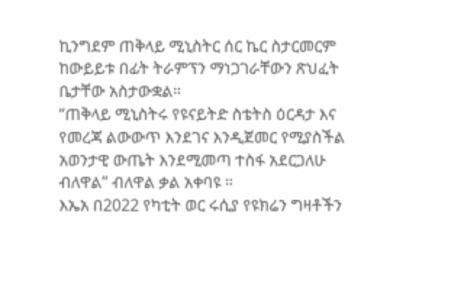ኪንግደም ጠቅላይ ሚኒስትር ሰር ኬር ስታርመርም ከውይይቱ በፊት ትራምፕን ማነጋገራቸውን ጽህፈት ቤታቸው አስታውቋል።
“ጠቅላይ ሚኒስትሩ የዩናይትድ ስቴትስ ዕርዳታ እና የመረጃ ልውውጥ እንደገና እንዲጀመር የሚያስችል አወንታዊ ውጤት እንደሚመጣ ተስፋ አደርጋለሁ ብለዋል” ብለዋል ቃል አቀባዩ ።
እኤአ በ2022 የካቲት ወር ሩሲያ የዩክሬን ግዛቶችን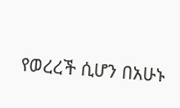የወረረች ሲሆን በአሁኑ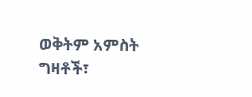ወቅትም አምስት ግዛቶች፣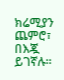ክሬሚያን ጨምሮ፣ በእጇ ይገኛሉ።